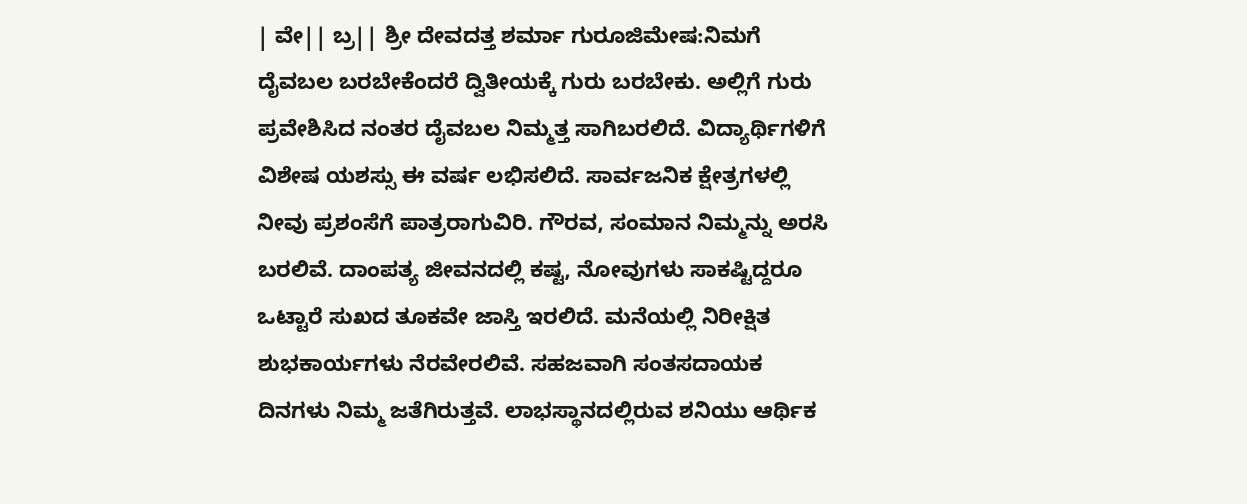| ವೇ|| ಬ್ರ|| ಶ್ರೀ ದೇವದತ್ತ ಶರ್ಮಾ ಗುರೂಜಿಮೇಷ:ನಿಮಗೆ ದೈವಬಲ ಬರಬೇಕೆಂದರೆ ದ್ವಿತೀಯಕ್ಕೆ ಗುರು ಬರಬೇಕು. ಅಲ್ಲಿಗೆ ಗುರು ಪ್ರವೇಶಿಸಿದ ನಂತರ ದೈವಬಲ ನಿಮ್ಮತ್ತ ಸಾಗಿಬರಲಿದೆ. ವಿದ್ಯಾರ್ಥಿಗಳಿಗೆ ವಿಶೇಷ ಯಶಸ್ಸು ಈ ವರ್ಷ ಲಭಿಸಲಿದೆ. ಸಾರ್ವಜನಿಕ ಕ್ಷೇತ್ರಗಳಲ್ಲಿ ನೀವು ಪ್ರಶಂಸೆಗೆ ಪಾತ್ರರಾಗುವಿರಿ. ಗೌರವ, ಸಂಮಾನ ನಿಮ್ಮನ್ನು ಅರಸಿ ಬರಲಿವೆ. ದಾಂಪತ್ಯ ಜೀವನದಲ್ಲಿ ಕಷ್ಟ, ನೋವುಗಳು ಸಾಕಷ್ಟಿದ್ದರೂ ಒಟ್ಟಾರೆ ಸುಖದ ತೂಕವೇ ಜಾಸ್ತಿ ಇರಲಿದೆ. ಮನೆಯಲ್ಲಿ ನಿರೀಕ್ಷಿತ ಶುಭಕಾರ್ಯಗಳು ನೆರವೇರಲಿವೆ. ಸಹಜವಾಗಿ ಸಂತಸದಾಯಕ ದಿನಗಳು ನಿಮ್ಮ ಜತೆಗಿರುತ್ತವೆ. ಲಾಭಸ್ಥಾನದಲ್ಲಿರುವ ಶನಿಯು ಆರ್ಥಿಕ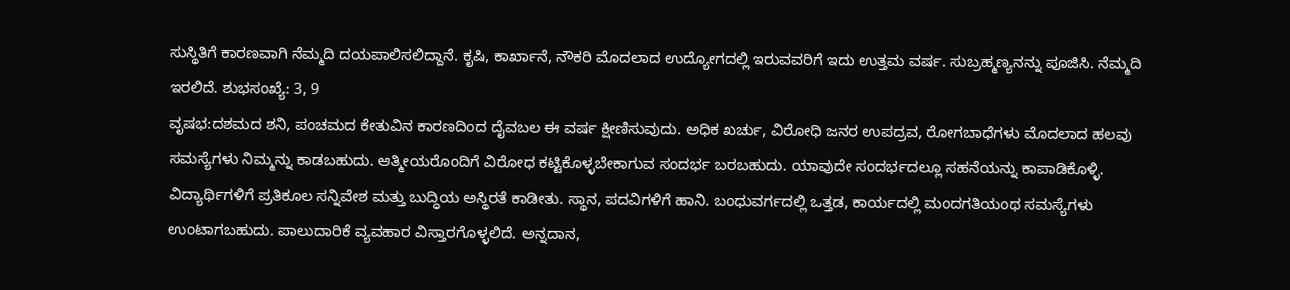ಸುಸ್ಥಿತಿಗೆ ಕಾರಣವಾಗಿ ನೆಮ್ಮದಿ ದಯಪಾಲಿಸಲಿದ್ದಾನೆ. ಕೃಷಿ, ಕಾರ್ಖಾನೆ, ನೌಕರಿ ಮೊದಲಾದ ಉದ್ಯೋಗದಲ್ಲಿ ಇರುವವರಿಗೆ ಇದು ಉತ್ತಮ ವರ್ಷ. ಸುಬ್ರಹ್ಮಣ್ಯನನ್ನು ಪೂಜಿಸಿ. ನೆಮ್ಮದಿ ಇರಲಿದೆ. ಶುಭಸಂಖ್ಯೆ: 3, 9
ವೃಷಭ:ದಶಮದ ಶನಿ, ಪಂಚಮದ ಕೇತುವಿನ ಕಾರಣದಿಂದ ದೈವಬಲ ಈ ವರ್ಷ ಕ್ಷೀಣಿಸುವುದು. ಅಧಿಕ ಖರ್ಚು, ವಿರೋಧಿ ಜನರ ಉಪದ್ರವ, ರೋಗಬಾಧೆಗಳು ಮೊದಲಾದ ಹಲವು ಸಮಸ್ಯೆಗಳು ನಿಮ್ಮನ್ನು ಕಾಡಬಹುದು. ಆತ್ಮೀಯರೊಂದಿಗೆ ವಿರೋಧ ಕಟ್ಟಿಕೊಳ್ಳಬೇಕಾಗುವ ಸಂದರ್ಭ ಬರಬಹುದು. ಯಾವುದೇ ಸಂದರ್ಭದಲ್ಲೂ ಸಹನೆಯನ್ನು ಕಾಪಾಡಿಕೊಳ್ಳಿ. ವಿದ್ಯಾರ್ಥಿಗಳಿಗೆ ಪ್ರತಿಕೂಲ ಸನ್ನಿವೇಶ ಮತ್ತು ಬುದ್ಧಿಯ ಅಸ್ಥಿರತೆ ಕಾಡೀತು. ಸ್ಥಾನ, ಪದವಿಗಳಿಗೆ ಹಾನಿ. ಬಂಧುವರ್ಗದಲ್ಲಿ ಒತ್ತಡ, ಕಾರ್ಯದಲ್ಲಿ ಮಂದಗತಿಯಂಥ ಸಮಸ್ಯೆಗಳು ಉಂಟಾಗಬಹುದು. ಪಾಲುದಾರಿಕೆ ವ್ಯವಹಾರ ವಿಸ್ತಾರಗೊಳ್ಳಲಿದೆ. ಅನ್ನದಾನ,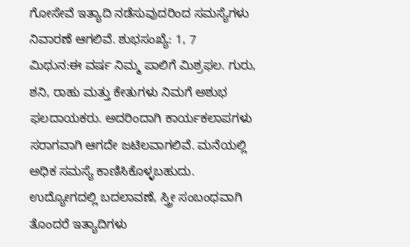ಗೋಸೇವೆ ಇತ್ಯಾದಿ ನಡೆಸುವುದರಿಂದ ಸಮಸ್ಯೆಗಳು ನಿವಾರಣೆ ಆಗಲಿವೆ. ಶುಭಸಂಖ್ಯೆ: 1, 7
ಮಿಥುನ:ಈ ವರ್ಷ ನಿಮ್ಮ ಪಾಲಿಗೆ ಮಿಶ್ರಫಲ. ಗುರು, ಶನಿ, ರಾಹು ಮತ್ತು ಕೇತುಗಳು ನಿಮಗೆ ಅಶುಭ ಫಲದಾಯಕರು. ಅದರಿಂದಾಗಿ ಕಾರ್ಯಕಲಾಪಗಳು ಸರಾಗವಾಗಿ ಆಗದೇ ಜಟಿಲವಾಗಲಿವೆ. ಮನೆಯಲ್ಲಿ ಅಧಿಕ ಸಮಸ್ಯೆ ಕಾಣಿಸಿಕೊಳ್ಳಬಹುದು. ಉದ್ಯೋಗದಲ್ಲಿ ಬದಲಾವಣೆ, ಸ್ತ್ರೀ ಸಂಬಂಧವಾಗಿ ತೊಂದರೆ ಇತ್ಯಾದಿಗಳು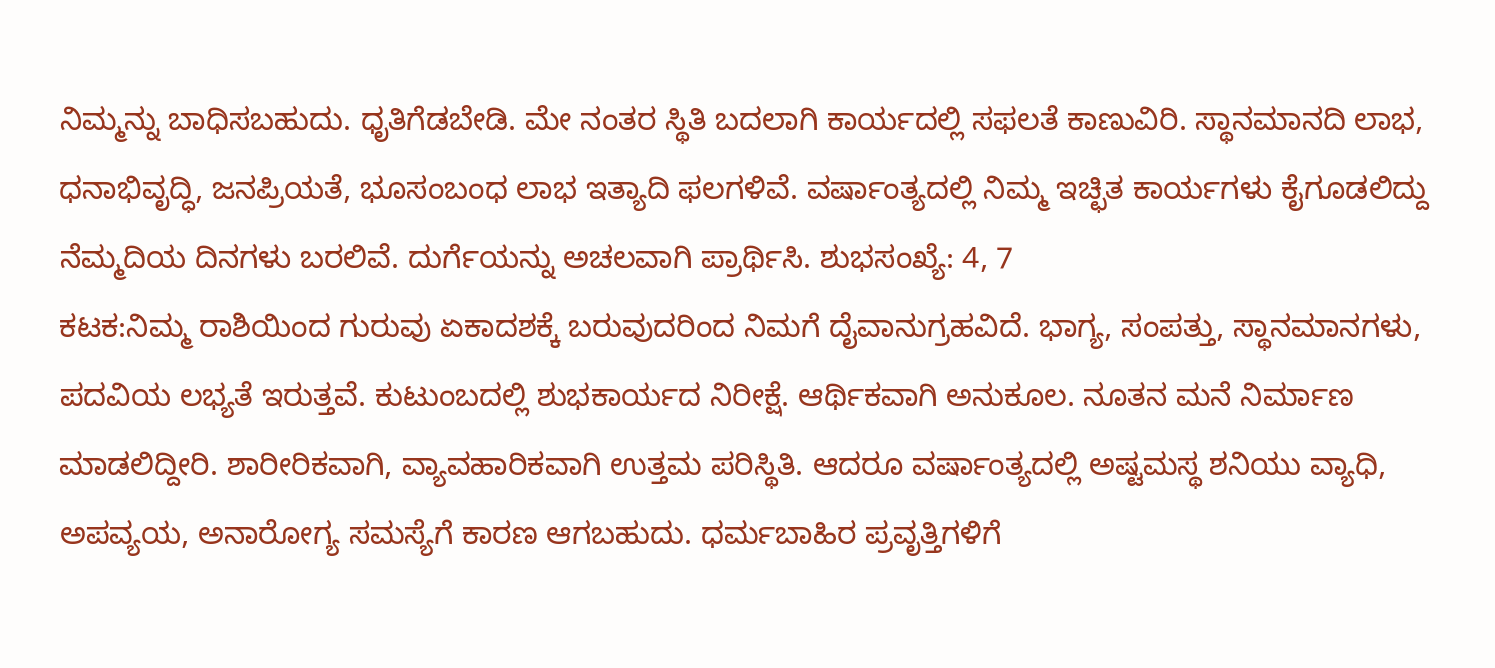ನಿಮ್ಮನ್ನು ಬಾಧಿಸಬಹುದು. ಧೃತಿಗೆಡಬೇಡಿ. ಮೇ ನಂತರ ಸ್ಥಿತಿ ಬದಲಾಗಿ ಕಾರ್ಯದಲ್ಲಿ ಸಫಲತೆ ಕಾಣುವಿರಿ. ಸ್ಥಾನಮಾನದಿ ಲಾಭ, ಧನಾಭಿವೃದ್ಧಿ, ಜನಪ್ರಿಯತೆ, ಭೂಸಂಬಂಧ ಲಾಭ ಇತ್ಯಾದಿ ಫಲಗಳಿವೆ. ವರ್ಷಾಂತ್ಯದಲ್ಲಿ ನಿಮ್ಮ ಇಚ್ಛಿತ ಕಾರ್ಯಗಳು ಕೈಗೂಡಲಿದ್ದು ನೆಮ್ಮದಿಯ ದಿನಗಳು ಬರಲಿವೆ. ದುರ್ಗೆಯನ್ನು ಅಚಲವಾಗಿ ಪ್ರಾರ್ಥಿಸಿ. ಶುಭಸಂಖ್ಯೆ: 4, 7
ಕಟಕ:ನಿಮ್ಮ ರಾಶಿಯಿಂದ ಗುರುವು ಏಕಾದಶಕ್ಕೆ ಬರುವುದರಿಂದ ನಿಮಗೆ ದೈವಾನುಗ್ರಹವಿದೆ. ಭಾಗ್ಯ, ಸಂಪತ್ತು, ಸ್ಥಾನಮಾನಗಳು, ಪದವಿಯ ಲಭ್ಯತೆ ಇರುತ್ತವೆ. ಕುಟುಂಬದಲ್ಲಿ ಶುಭಕಾರ್ಯದ ನಿರೀಕ್ಷೆ. ಆರ್ಥಿಕವಾಗಿ ಅನುಕೂಲ. ನೂತನ ಮನೆ ನಿರ್ಮಾಣ ಮಾಡಲಿದ್ದೀರಿ. ಶಾರೀರಿಕವಾಗಿ, ವ್ಯಾವಹಾರಿಕವಾಗಿ ಉತ್ತಮ ಪರಿಸ್ಥಿತಿ. ಆದರೂ ವರ್ಷಾಂತ್ಯದಲ್ಲಿ ಅಷ್ಟಮಸ್ಥ ಶನಿಯು ವ್ಯಾಧಿ, ಅಪವ್ಯಯ, ಅನಾರೋಗ್ಯ ಸಮಸ್ಯೆಗೆ ಕಾರಣ ಆಗಬಹುದು. ಧರ್ಮಬಾಹಿರ ಪ್ರವೃತ್ತಿಗಳಿಗೆ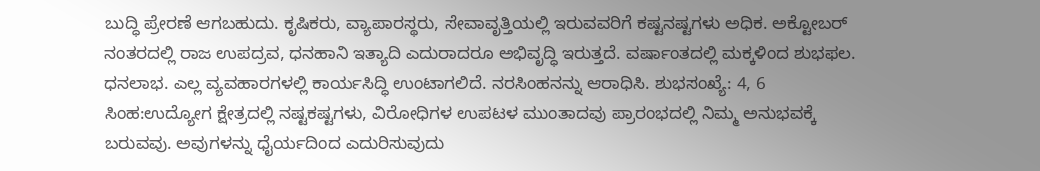ಬುದ್ಧಿ ಪ್ರೇರಣೆ ಆಗಬಹುದು. ಕೃಷಿಕರು, ವ್ಯಾಪಾರಸ್ಥರು, ಸೇವಾವೃತ್ತಿಯಲ್ಲಿ ಇರುವವರಿಗೆ ಕಷ್ಟನಷ್ಟಗಳು ಅಧಿಕ. ಅಕ್ಟೋಬರ್ ನಂತರದಲ್ಲಿ ರಾಜ ಉಪದ್ರವ, ಧನಹಾನಿ ಇತ್ಯಾದಿ ಎದುರಾದರೂ ಅಭಿವೃದ್ಧಿ ಇರುತ್ತದೆ. ವರ್ಷಾಂತದಲ್ಲಿ ಮಕ್ಕಳಿಂದ ಶುಭಫಲ. ಧನಲಾಭ. ಎಲ್ಲ ವ್ಯವಹಾರಗಳಲ್ಲಿ ಕಾರ್ಯಸಿದ್ಧಿ ಉಂಟಾಗಲಿದೆ. ನರಸಿಂಹನನ್ನು ಆರಾಧಿಸಿ. ಶುಭಸಂಖ್ಯೆ: 4, 6
ಸಿಂಹ:ಉದ್ಯೋಗ ಕ್ಷೇತ್ರದಲ್ಲಿ ನಷ್ಟಕಷ್ಟಗಳು, ವಿರೋಧಿಗಳ ಉಪಟಳ ಮುಂತಾದವು ಪ್ರಾರಂಭದಲ್ಲಿ ನಿಮ್ಮ ಅನುಭವಕ್ಕೆ ಬರುವವು. ಅವುಗಳನ್ನು ಧೈರ್ಯದಿಂದ ಎದುರಿಸುವುದು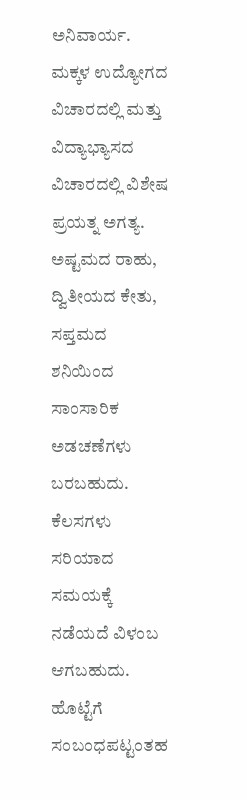ಅನಿವಾರ್ಯ. ಮಕ್ಕಳ ಉದ್ಯೋಗದ ವಿಚಾರದಲ್ಲಿ ಮತ್ತು ವಿದ್ಯಾಭ್ಯಾಸದ ವಿಚಾರದಲ್ಲಿ ವಿಶೇಷ ಪ್ರಯತ್ನ ಅಗತ್ಯ. ಅಷ್ಟಮದ ರಾಹು, ದ್ವಿತೀಯದ ಕೇತು, ಸಪ್ತಮದ ಶನಿಯಿಂದ ಸಾಂಸಾರಿಕ ಅಡಚಣೆಗಳು ಬರಬಹುದು. ಕೆಲಸಗಳು ಸರಿಯಾದ ಸಮಯಕ್ಕೆ ನಡೆಯದೆ ವಿಳಂಬ ಆಗಬಹುದು. ಹೊಟ್ಟೆಗೆ ಸಂಬಂಧಪಟ್ಟಂತಹ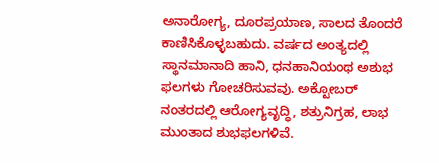ಅನಾರೋಗ್ಯ, ದೂರಪ್ರಯಾಣ, ಸಾಲದ ತೊಂದರೆ ಕಾಣಿಸಿಕೊಳ್ಳಬಹುದು. ವರ್ಷದ ಅಂತ್ಯದಲ್ಲಿ ಸ್ಥಾನಮಾನಾದಿ ಹಾನಿ, ಧನಹಾನಿಯಂಥ ಅಶುಭ ಫಲಗಳು ಗೋಚರಿಸುವವು. ಅಕ್ಟೋಬರ್ ನಂತರದಲ್ಲಿ ಆರೋಗ್ಯವೃದ್ಧಿ, ಶತ್ರುನಿಗ್ರಹ, ಲಾಭ ಮುಂತಾದ ಶುಭಫಲಗಳಿವೆ.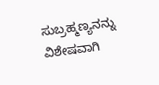ಸುಬ್ರಹ್ಮಣ್ಯನನ್ನು ವಿಶೇಷವಾಗಿ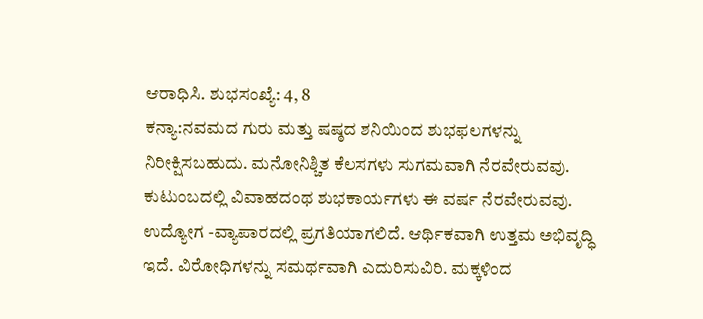ಆರಾಧಿಸಿ. ಶುಭಸಂಖ್ಯೆ: 4, 8
ಕನ್ಯಾ:ನವಮದ ಗುರು ಮತ್ತು ಷಷ್ಠದ ಶನಿಯಿಂದ ಶುಭಫಲಗಳನ್ನು ನಿರೀಕ್ಷಿಸಬಹುದು. ಮನೋನಿಶ್ಚಿತ ಕೆಲಸಗಳು ಸುಗಮವಾಗಿ ನೆರವೇರುವವು. ಕುಟುಂಬದಲ್ಲಿ ವಿವಾಹದಂಥ ಶುಭಕಾರ್ಯಗಳು ಈ ವರ್ಷ ನೆರವೇರುವವು. ಉದ್ಯೋಗ -ವ್ಯಾಪಾರದಲ್ಲಿ ಪ್ರಗತಿಯಾಗಲಿದೆ. ಆರ್ಥಿಕವಾಗಿ ಉತ್ತಮ ಅಭಿವೃದ್ಧಿ ಇದೆ. ವಿರೋಧಿಗಳನ್ನು ಸಮರ್ಥವಾಗಿ ಎದುರಿಸುವಿರಿ. ಮಕ್ಕಳಿಂದ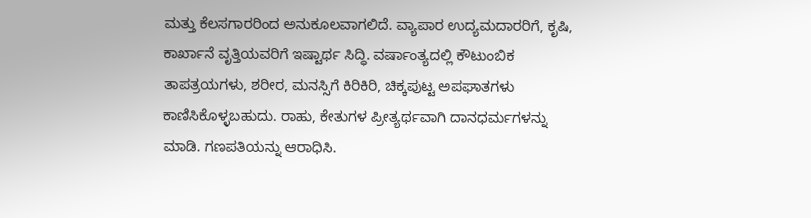ಮತ್ತು ಕೆಲಸಗಾರರಿಂದ ಅನುಕೂಲವಾಗಲಿದೆ. ವ್ಯಾಪಾರ ಉದ್ಯಮದಾರರಿಗೆ, ಕೃಷಿ, ಕಾರ್ಖಾನೆ ವೃತ್ತಿಯವರಿಗೆ ಇಷ್ಟಾರ್ಥ ಸಿದ್ಧಿ. ವರ್ಷಾಂತ್ಯದಲ್ಲಿ ಕೌಟುಂಬಿಕ ತಾಪತ್ರಯಗಳು, ಶರೀರ, ಮನಸ್ಸಿಗೆ ಕಿರಿಕಿರಿ, ಚಿಕ್ಕಪುಟ್ಟ ಅಪಘಾತಗಳು ಕಾಣಿಸಿಕೊಳ್ಳಬಹುದು. ರಾಹು, ಕೇತುಗಳ ಪ್ರೀತ್ಯರ್ಥವಾಗಿ ದಾನಧರ್ಮಗಳನ್ನು ಮಾಡಿ. ಗಣಪತಿಯನ್ನು ಆರಾಧಿಸಿ.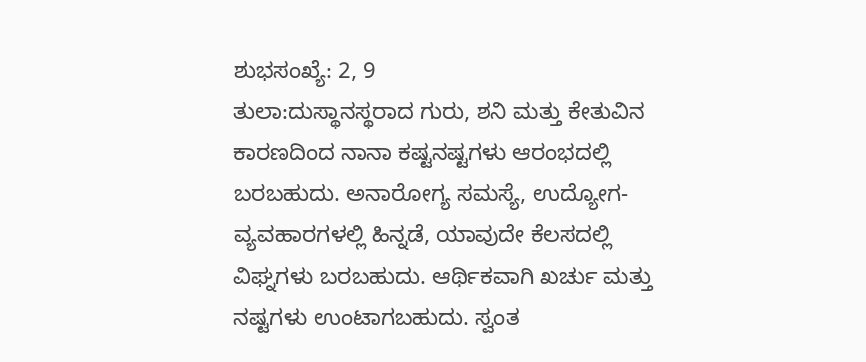ಶುಭಸಂಖ್ಯೆ: 2, 9
ತುಲಾ:ದುಸ್ಥಾನಸ್ಥರಾದ ಗುರು, ಶನಿ ಮತ್ತು ಕೇತುವಿನ ಕಾರಣದಿಂದ ನಾನಾ ಕಷ್ಟನಷ್ಟಗಳು ಆರಂಭದಲ್ಲಿ ಬರಬಹುದು. ಅನಾರೋಗ್ಯ ಸಮಸ್ಯೆ, ಉದ್ಯೋಗ-ವ್ಯವಹಾರಗಳಲ್ಲಿ ಹಿನ್ನಡೆ, ಯಾವುದೇ ಕೆಲಸದಲ್ಲಿ ವಿಘ್ನಗಳು ಬರಬಹುದು. ಆರ್ಥಿಕವಾಗಿ ಖರ್ಚು ಮತ್ತು ನಷ್ಟಗಳು ಉಂಟಾಗಬಹುದು. ಸ್ವಂತ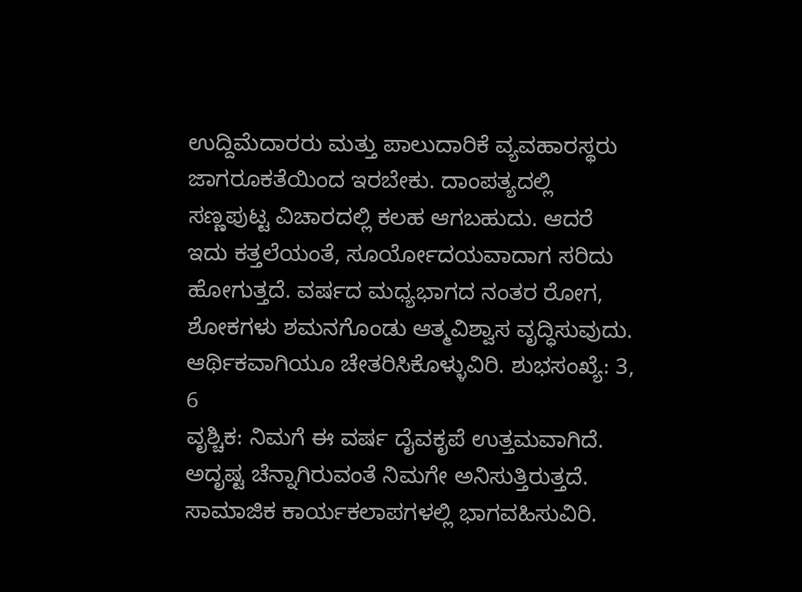ಉದ್ದಿಮೆದಾರರು ಮತ್ತು ಪಾಲುದಾರಿಕೆ ವ್ಯವಹಾರಸ್ಥರು ಜಾಗರೂಕತೆಯಿಂದ ಇರಬೇಕು. ದಾಂಪತ್ಯದಲ್ಲಿ ಸಣ್ಣಪುಟ್ಟ ವಿಚಾರದಲ್ಲಿ ಕಲಹ ಆಗಬಹುದು. ಆದರೆ ಇದು ಕತ್ತಲೆಯಂತೆ, ಸೂರ್ಯೋದಯವಾದಾಗ ಸರಿದು ಹೋಗುತ್ತದೆ. ವರ್ಷದ ಮಧ್ಯಭಾಗದ ನಂತರ ರೋಗ, ಶೋಕಗಳು ಶಮನಗೊಂಡು ಆತ್ಮವಿಶ್ವಾಸ ವೃದ್ಧಿಸುವುದು. ಆರ್ಥಿಕವಾಗಿಯೂ ಚೇತರಿಸಿಕೊಳ್ಳುವಿರಿ. ಶುಭಸಂಖ್ಯೆ: 3, 6
ವೃಶ್ಚಿಕ: ನಿಮಗೆ ಈ ವರ್ಷ ದೈವಕೃಪೆ ಉತ್ತಮವಾಗಿದೆ. ಅದೃಷ್ಟ ಚೆನ್ನಾಗಿರುವಂತೆ ನಿಮಗೇ ಅನಿಸುತ್ತಿರುತ್ತದೆ. ಸಾಮಾಜಿಕ ಕಾರ್ಯಕಲಾಪಗಳಲ್ಲಿ ಭಾಗವಹಿಸುವಿರಿ.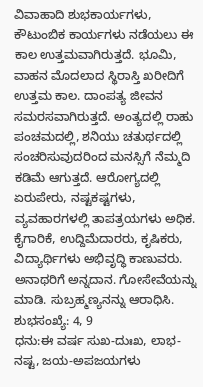ವಿವಾಹಾದಿ ಶುಭಕಾರ್ಯಗಳು, ಕೌಟುಂಬಿಕ ಕಾರ್ಯಗಳು ನಡೆಯಲು ಈ ಕಾಲ ಉತ್ತಮವಾಗಿರುತ್ತದೆ. ಭೂಮಿ, ವಾಹನ ಮೊದಲಾದ ಸ್ಥಿರಾಸ್ತಿ ಖರೀದಿಗೆ ಉತ್ತಮ ಕಾಲ. ದಾಂಪತ್ಯ ಜೀವನ ಸಮರಸವಾಗಿರುತ್ತದೆ. ಅಂತ್ಯದಲ್ಲಿ ರಾಹು ಪಂಚಮದಲ್ಲಿ, ಶನಿಯು ಚತುರ್ಥದಲ್ಲಿ ಸಂಚರಿಸುವುದರಿಂದ ಮನಸ್ಸಿಗೆ ನೆಮ್ಮದಿ ಕಡಿಮೆ ಆಗುತ್ತದೆ. ಆರೋಗ್ಯದಲ್ಲಿ ಏರುಪೇರು, ನಷ್ಟಕಷ್ಟಗಳು, ವ್ಯವಹಾರಗಳಲ್ಲಿ ತಾಪತ್ರಯಗಳು ಅಧಿಕ. ಕೈಗಾರಿಕೆ, ಉದ್ದಿಮೆದಾರರು, ಕೃಷಿಕರು, ವಿದ್ಯಾರ್ಥಿಗಳು ಅಭಿವೃದ್ಧಿ ಕಾಣುವರು. ಅನಾಥರಿಗೆ ಅನ್ನದಾನ. ಗೋಸೇವೆಯನ್ನು ಮಾಡಿ. ಸುಬ್ರಹ್ಮಣ್ಯನನ್ನು ಆರಾಧಿಸಿ. ಶುಭಸಂಖ್ಯೆ: 4, 9
ಧನು:ಈ ವರ್ಷ ಸುಖ-ದುಃಖ, ಲಾಭ-ನಷ್ಟ, ಜಯ-ಅಪಜಯಗಳು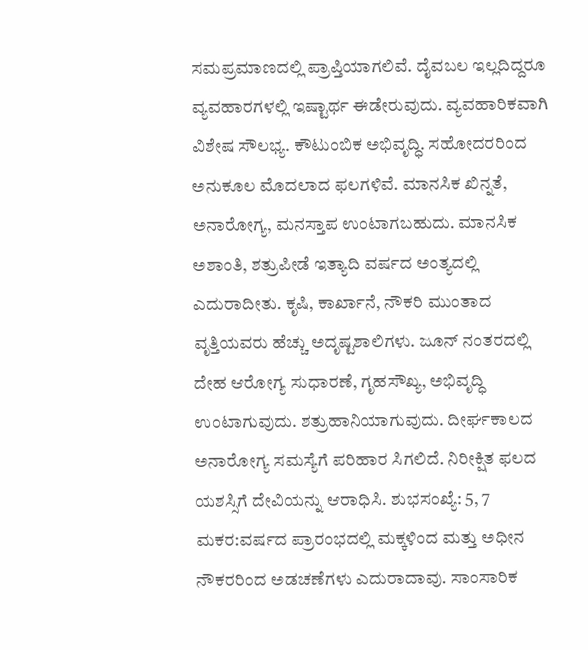ಸಮಪ್ರಮಾಣದಲ್ಲಿ ಪ್ರಾಪ್ತಿಯಾಗಲಿವೆ. ದೈವಬಲ ಇಲ್ಲದಿದ್ದರೂ ವ್ಯವಹಾರಗಳಲ್ಲಿ ಇಷ್ಟಾರ್ಥ ಈಡೇರುವುದು. ವ್ಯವಹಾರಿಕವಾಗಿ ವಿಶೇಷ ಸೌಲಭ್ಯ. ಕೌಟುಂಬಿಕ ಅಭಿವೃದ್ಧಿ. ಸಹೋದರರಿಂದ ಅನುಕೂಲ ಮೊದಲಾದ ಫಲಗಳಿವೆ. ಮಾನಸಿಕ ಖಿನ್ನತೆ, ಅನಾರೋಗ್ಯ, ಮನಸ್ತಾಪ ಉಂಟಾಗಬಹುದು. ಮಾನಸಿಕ ಅಶಾಂತಿ, ಶತ್ರುಪೀಡೆ ಇತ್ಯಾದಿ ವರ್ಷದ ಅಂತ್ಯದಲ್ಲಿ ಎದುರಾದೀತು. ಕೃಷಿ, ಕಾರ್ಖಾನೆ, ನೌಕರಿ ಮುಂತಾದ ವೃತ್ತಿಯವರು ಹೆಚ್ಚು ಅದೃಷ್ಟಶಾಲಿಗಳು. ಜೂನ್ ನಂತರದಲ್ಲಿ ದೇಹ ಆರೋಗ್ಯ ಸುಧಾರಣೆ, ಗೃಹಸೌಖ್ಯ, ಅಭಿವೃದ್ಧಿ ಉಂಟಾಗುವುದು. ಶತ್ರುಹಾನಿಯಾಗುವುದು. ದೀರ್ಘಕಾಲದ ಅನಾರೋಗ್ಯ ಸಮಸ್ಯೆಗೆ ಪರಿಹಾರ ಸಿಗಲಿದೆ. ನಿರೀಕ್ಷಿತ ಫಲದ ಯಶಸ್ಸಿಗೆ ದೇವಿಯನ್ನು ಆರಾಧಿಸಿ. ಶುಭಸಂಖ್ಯೆ: 5, 7
ಮಕರ:ವರ್ಷದ ಪ್ರಾರಂಭದಲ್ಲಿ ಮಕ್ಕಳಿಂದ ಮತ್ತು ಅಧೀನ ನೌಕರರಿಂದ ಅಡಚಣೆಗಳು ಎದುರಾದಾವು. ಸಾಂಸಾರಿಕ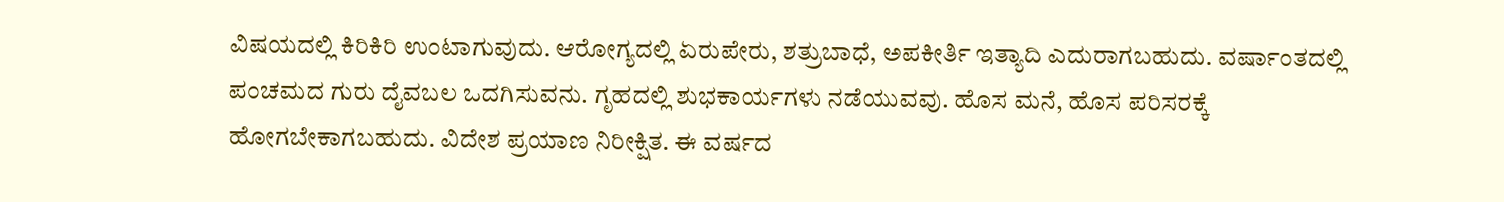ವಿಷಯದಲ್ಲಿ ಕಿರಿಕಿರಿ ಉಂಟಾಗುವುದು. ಆರೋಗ್ಯದಲ್ಲಿ ಏರುಪೇರು, ಶತ್ರುಬಾಧೆ, ಅಪಕೀರ್ತಿ ಇತ್ಯಾದಿ ಎದುರಾಗಬಹುದು. ವರ್ಷಾಂತದಲ್ಲಿ ಪಂಚಮದ ಗುರು ದೈವಬಲ ಒದಗಿಸುವನು. ಗೃಹದಲ್ಲಿ ಶುಭಕಾರ್ಯಗಳು ನಡೆಯುವವು. ಹೊಸ ಮನೆ, ಹೊಸ ಪರಿಸರಕ್ಕೆ ಹೋಗಬೇಕಾಗಬಹುದು. ವಿದೇಶ ಪ್ರಯಾಣ ನಿರೀಕ್ಷಿತ. ಈ ವರ್ಷದ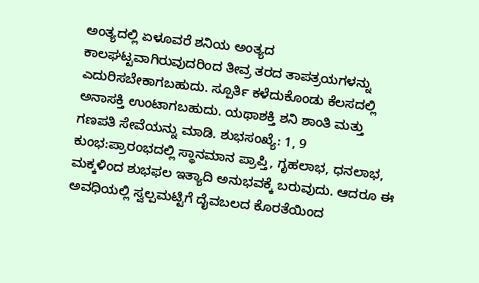ಅಂತ್ಯದಲ್ಲಿ ಏಳೂವರೆ ಶನಿಯ ಅಂತ್ಯದ ಕಾಲಘಟ್ಟವಾಗಿರುವುದರಿಂದ ತೀವ್ರ ತರದ ತಾಪತ್ರಯಗಳನ್ನು ಎದುರಿಸಬೇಕಾಗಬಹುದು. ಸ್ಪೂರ್ತಿ ಕಳೆದುಕೊಂಡು ಕೆಲಸದಲ್ಲಿ ಅನಾಸಕ್ತಿ ಉಂಟಾಗಬಹುದು. ಯಥಾಶಕ್ತಿ ಶನಿ ಶಾಂತಿ ಮತ್ತು ಗಣಪತಿ ಸೇವೆಯನ್ನು ಮಾಡಿ. ಶುಭಸಂಖ್ಯೆ: 1, 9
ಕುಂಭ:ಪ್ರಾರಂಭದಲ್ಲಿ ಸ್ಥಾನಮಾನ ಪ್ರಾಪ್ತಿ, ಗೃಹಲಾಭ, ಧನಲಾಭ, ಮಕ್ಕಳಿಂದ ಶುಭಫಲ ಇತ್ಯಾದಿ ಅನುಭವಕ್ಕೆ ಬರುವುದು. ಆದರೂ ಈ ಅವಧಿಯಲ್ಲಿ ಸ್ವಲ್ಪಮಟ್ಟಿಗೆ ದೈವಬಲದ ಕೊರತೆಯಿಂದ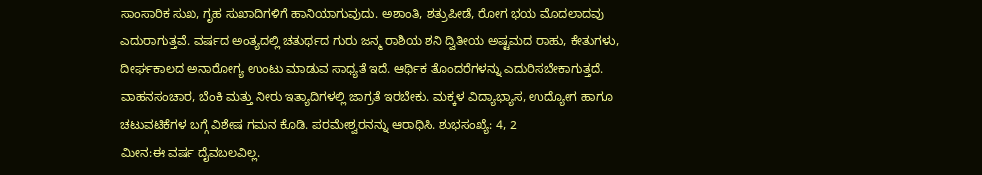ಸಾಂಸಾರಿಕ ಸುಖ, ಗೃಹ ಸುಖಾದಿಗಳಿಗೆ ಹಾನಿಯಾಗುವುದು. ಅಶಾಂತಿ, ಶತ್ರುಪೀಡೆ, ರೋಗ ಭಯ ಮೊದಲಾದವು ಎದುರಾಗುತ್ತವೆ. ವರ್ಷದ ಅಂತ್ಯದಲ್ಲಿ ಚತುರ್ಥದ ಗುರು ಜನ್ಮ ರಾಶಿಯ ಶನಿ ದ್ವಿತೀಯ ಅಷ್ಟಮದ ರಾಹು, ಕೇತುಗಳು, ದೀರ್ಘಕಾಲದ ಅನಾರೋಗ್ಯ ಉಂಟು ಮಾಡುವ ಸಾಧ್ಯತೆ ಇದೆ. ಆರ್ಥಿಕ ತೊಂದರೆಗಳನ್ನು ಎದುರಿಸಬೇಕಾಗುತ್ತದೆ. ವಾಹನಸಂಚಾರ, ಬೆಂಕಿ ಮತ್ತು ನೀರು ಇತ್ಯಾದಿಗಳಲ್ಲಿ ಜಾಗ್ರತೆ ಇರಬೇಕು. ಮಕ್ಕಳ ವಿದ್ಯಾಭ್ಯಾಸ, ಉದ್ಯೋಗ ಹಾಗೂ ಚಟುವಟಿಕೆಗಳ ಬಗ್ಗೆ ವಿಶೇಷ ಗಮನ ಕೊಡಿ. ಪರಮೇಶ್ವರನನ್ನು ಆರಾಧಿಸಿ. ಶುಭಸಂಖ್ಯೆ: 4, 2
ಮೀನ:ಈ ವರ್ಷ ದೈವಬಲವಿಲ್ಲ.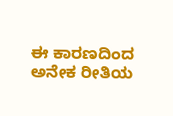ಈ ಕಾರಣದಿಂದ ಅನೇಕ ರೀತಿಯ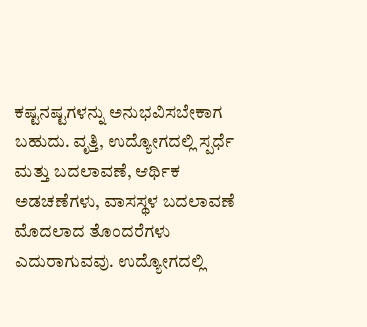ಕಷ್ಟನಷ್ಟಗಳನ್ನು ಅನುಭವಿಸಬೇಕಾಗ ಬಹುದು. ವೃತ್ತಿ, ಉದ್ಯೋಗದಲ್ಲಿ ಸ್ಪರ್ಧೆ ಮತ್ತು ಬದಲಾವಣೆ, ಆರ್ಥಿಕ ಅಡಚಣೆಗಳು, ವಾಸಸ್ಥಳ ಬದಲಾವಣೆ ಮೊದಲಾದ ತೊಂದರೆಗಳು ಎದುರಾಗುವವು. ಉದ್ಯೋಗದಲ್ಲಿ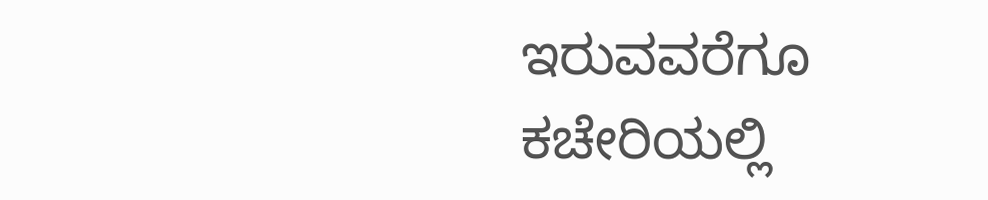ಇರುವವರೆಗೂ ಕಚೇರಿಯಲ್ಲಿ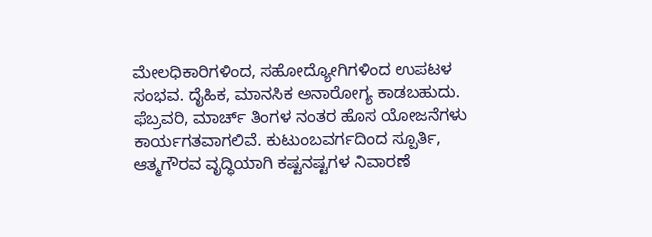ಮೇಲಧಿಕಾರಿಗಳಿಂದ, ಸಹೋದ್ಯೋಗಿಗಳಿಂದ ಉಪಟಳ ಸಂಭವ. ದೈಹಿಕ, ಮಾನಸಿಕ ಅನಾರೋಗ್ಯ ಕಾಡಬಹುದು. ಫೆಬ್ರವರಿ, ಮಾರ್ಚ್ ತಿಂಗಳ ನಂತರ ಹೊಸ ಯೋಜನೆಗಳು ಕಾರ್ಯಗತವಾಗಲಿವೆ. ಕುಟುಂಬವರ್ಗದಿಂದ ಸ್ಪೂರ್ತಿ, ಆತ್ಮಗೌರವ ವೃದ್ಧಿಯಾಗಿ ಕಷ್ಟನಷ್ಟಗಳ ನಿವಾರಣೆ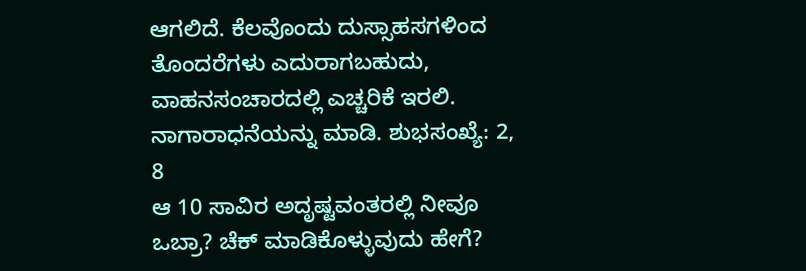ಆಗಲಿದೆ. ಕೆಲವೊಂದು ದುಸ್ಸಾಹಸಗಳಿಂದ ತೊಂದರೆಗಳು ಎದುರಾಗಬಹುದು, ವಾಹನಸಂಚಾರದಲ್ಲಿ ಎಚ್ಚರಿಕೆ ಇರಲಿ. ನಾಗಾರಾಧನೆಯನ್ನು ಮಾಡಿ. ಶುಭಸಂಖ್ಯೆ: 2, 8
ಆ 10 ಸಾವಿರ ಅದೃಷ್ಟವಂತರಲ್ಲಿ ನೀವೂ ಒಬ್ರಾ? ಚೆಕ್ ಮಾಡಿಕೊಳ್ಳುವುದು ಹೇಗೆ?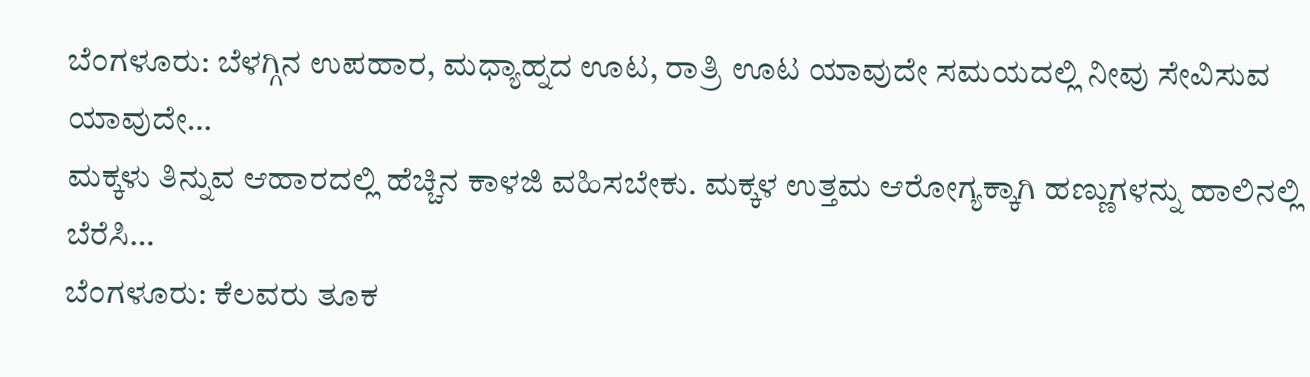ಬೆಂಗಳೂರು: ಬೆಳಗ್ಗಿನ ಉಪಹಾರ, ಮಧ್ಯಾಹ್ನದ ಊಟ, ರಾತ್ರಿ ಊಟ ಯಾವುದೇ ಸಮಯದಲ್ಲಿ ನೀವು ಸೇವಿಸುವ ಯಾವುದೇ…
ಮಕ್ಕಳು ತಿನ್ನುವ ಆಹಾರದಲ್ಲಿ ಹೆಚ್ಚಿನ ಕಾಳಜಿ ವಹಿಸಬೇಕು. ಮಕ್ಕಳ ಉತ್ತಮ ಆರೋಗ್ಯಕ್ಕಾಗಿ ಹಣ್ಣುಗಳನ್ನು ಹಾಲಿನಲ್ಲಿ ಬೆರೆಸಿ…
ಬೆಂಗಳೂರು: ಕೆಲವರು ತೂಕ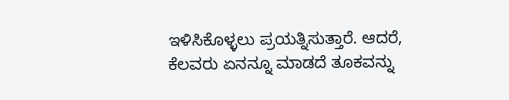ಇಳಿಸಿಕೊಳ್ಳಲು ಪ್ರಯತ್ನಿಸುತ್ತಾರೆ. ಆದರೆ, ಕೆಲವರು ಏನನ್ನೂ ಮಾಡದೆ ತೂಕವನ್ನು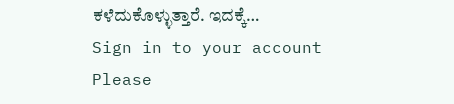ಕಳೆದುಕೊಳ್ಳುತ್ತಾರೆ. ಇದಕ್ಕೆ…
Sign in to your account
Please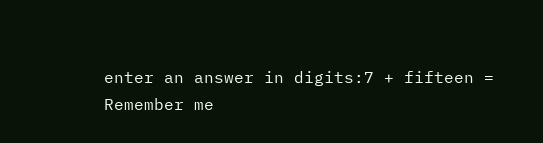enter an answer in digits:7 + fifteen =
Remember me